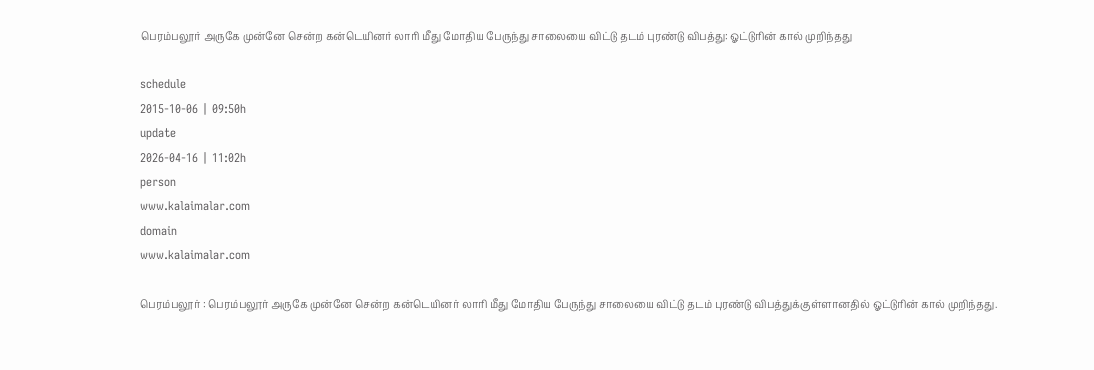பெரம்பலூர் அருகே முன்னே சென்ற கன்டெயினர் லாரி மீது மோதிய பேருந்து சாலையை விட்டு தடம் புரண்டு விபத்து: ஓட்டுரின் கால் முறிந்தது

schedule
2015-10-06 | 09:50h
update
2026-04-16 | 11:02h
person
www.kalaimalar.com
domain
www.kalaimalar.com

பெரம்பலூர் : பெரம்பலூர் அருகே முன்னே சென்ற கன்டெயினர் லாரி மீது மோதிய பேருந்து சாலையை விட்டு தடம் புரண்டு விபத்துக்குள்ளானதில் ஓட்டுரின் கால் முறிந்தது.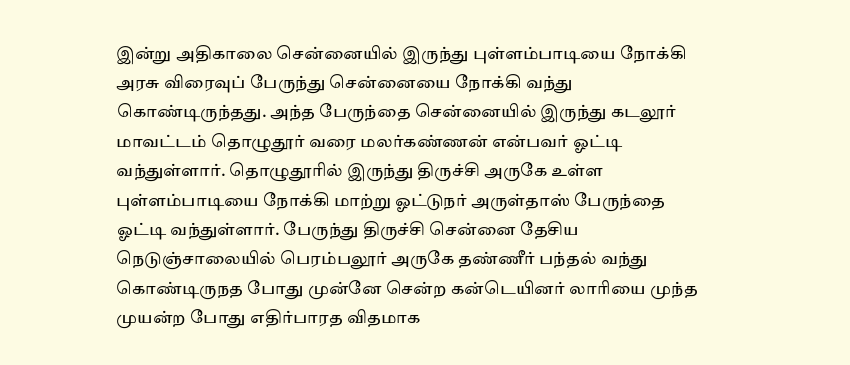இன்று அதிகாலை சென்னையில் இருந்து புள்ளம்பாடியை நோக்கி அரசு விரைவுப் பேருந்து சென்னையை நோக்கி வந்து கொண்டிருந்தது. அந்த பேருந்தை சென்னையில் இருந்து கடலூர் மாவட்டம் தொழுதூர் வரை மலர்கண்ணன் என்பவர் ஓட்டி வந்துள்ளார். தொழுதூரில் இருந்து திருச்சி அருகே உள்ள புள்ளம்பாடியை நோக்கி மாற்று ஓட்டுநர் அருள்தாஸ் பேருந்தை ஓட்டி வந்துள்ளார். பேருந்து திருச்சி சென்னை தேசிய நெடுஞ்சாலையில் பெரம்பலூர் அருகே தண்ணீர் பந்தல் வந்து கொண்டிருநத போது முன்னே சென்ற கன்டெயினர் லாரியை முந்த முயன்ற போது எதிர்பாரத விதமாக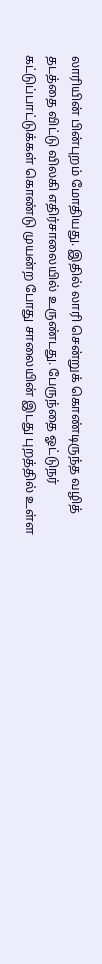லாரியின் பின்புறம் மோதியது. இதில் லாரி சென்றுக் கொண்டிருந்த வழித் தடத்தை விட்டு விலகி எதிர்சாலையில் உருண்டது. பேருந்தை ஓட்டுநர் கட்டுப்பாட்டுக்கள் கொண்டு முயன்ற போது சாலையின் இடது புறத்தில் உள்ள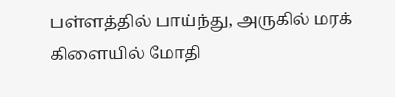பள்ளத்தில் பாய்ந்து, அருகில் மரக் கிளையில் மோதி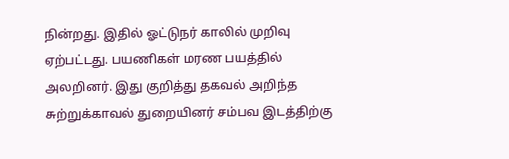நின்றது. இதில் ஓட்டுநர் காலில் முறிவு ஏற்பட்டது. பயணிகள் மரண பயத்தில் அலறினர். இது குறித்து தகவல் அறிந்த சுற்றுக்காவல் துறையினர் சம்பவ இடத்திற்கு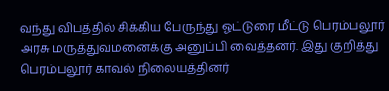வந்து விபத்தில் சிக்கிய பேருந்து ஓட்டுரை மீட்டு பெரம்பலூர் அரசு மருத்துவமனைக்கு அனுப்பி வைத்தனர். இது குறித்து பெரம்பலூர் காவல் நிலையத்தினர்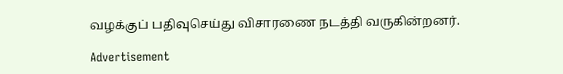வழக்குப் பதிவுசெய்து விசாரணை நடத்தி வருகின்றனர்.

Advertisement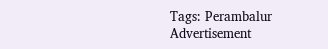Tags: Perambalur
Advertisement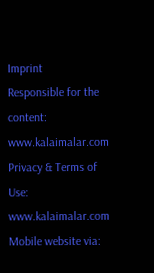Imprint
Responsible for the content:
www.kalaimalar.com
Privacy & Terms of Use:
www.kalaimalar.com
Mobile website via: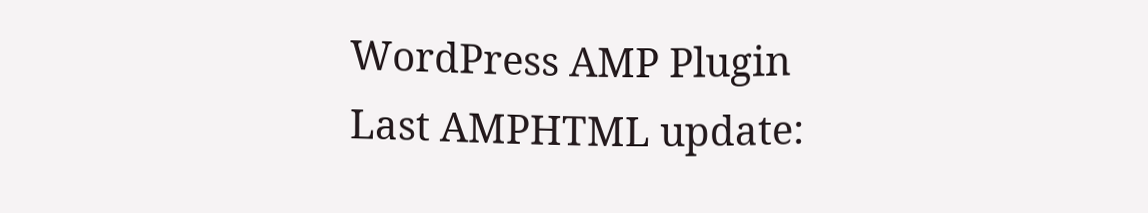WordPress AMP Plugin
Last AMPHTML update: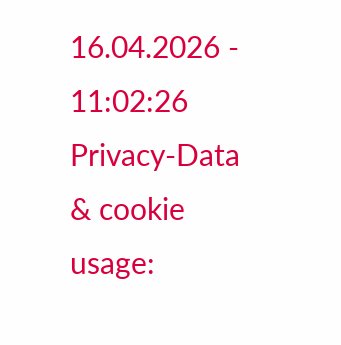16.04.2026 - 11:02:26
Privacy-Data & cookie usage: